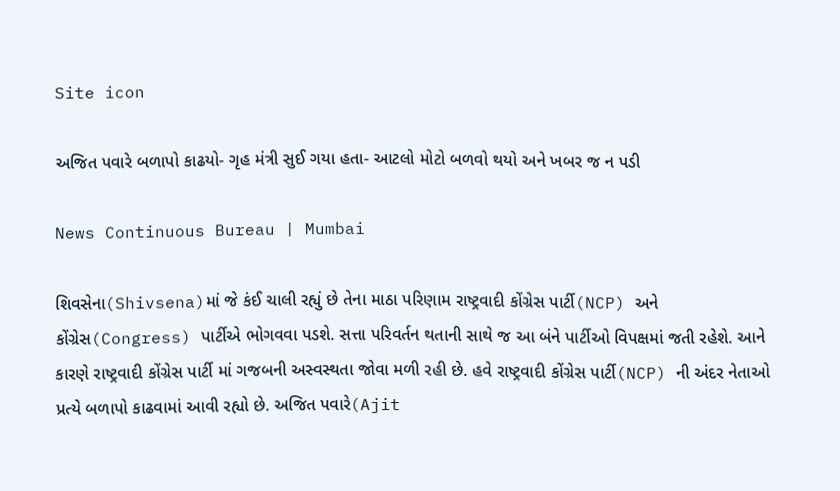Site icon

અજિત પવારે બળાપો કાઢયો- ગૃહ મંત્રી સુઈ ગયા હતા- આટલો મોટો બળવો થયો અને ખબર જ ન પડી

News Continuous Bureau | Mumbai

શિવસેના(Shivsena)માં જે કંઈ ચાલી રહ્યું છે તેના માઠા પરિણામ રાષ્ટ્રવાદી કોંગ્રેસ પાર્ટી(NCP) અને કોંગ્રેસ(Congress) પાર્ટીએ ભોગવવા પડશે. સત્તા પરિવર્તન થતાની સાથે જ આ બંને પાર્ટીઓ વિપક્ષમાં જતી રહેશે. આને કારણે રાષ્ટ્રવાદી કોંગ્રેસ પાર્ટી માં ગજબની અસ્વસ્થતા જોવા મળી રહી છે. હવે રાષ્ટ્રવાદી કોંગ્રેસ પાર્ટી(NCP) ની અંદર નેતાઓ પ્રત્યે બળાપો કાઢવામાં આવી રહ્યો છે. અજિત પવારે(Ajit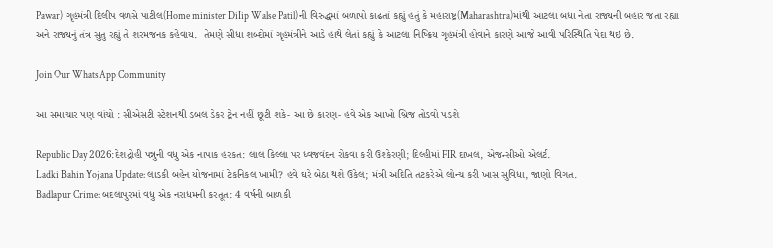Pawar) ગૃહમંત્રી દિલીપ વળસે પાટીલ(Home minister DiIip Walse Patil)ની વિરુદ્ધમાં બળાપો કાઢતાં કહ્યું હતું કે મહારાષ્ટ્ર(Maharashtra)માંથી આટલા બધા નેતા રાજ્યની બહાર જતા રહ્યા અને રાજ્યનું તંત્ર સુતુ રહ્યું તે શરમજનક કહેવાય.  તેમણે સીધા શબ્દોમાં ગૃહમંત્રીને આડે હાથે લેતાં કહ્યું કે આટલા નિષ્ક્રિય ગૃહમંત્રી હોવાને કારણે આજે આવી પરિસ્થિતિ પેદા થઇ છે.

Join Our WhatsApp Community

આ સમાચાર પણ વાંચો : સીએસટી સ્ટેશનથી ડબલ ડેકર ટ્રેન નહીં છૂટી શકે- આ છે કારણ- હવે એક આખો બ્રિજ તોડવો પડશે

Republic Day 2026:દેશદ્રોહી પન્નુની વધુ એક નાપાક હરકત: લાલ કિલ્લા પર ધ્વજવંદન રોકવા કરી ઉશ્કેરણી; દિલ્હીમાં FIR દાખલ, એજન્સીઓ એલર્ટ.
Ladki Bahin Yojana Update: લાડકી બહેન યોજનામાં ટેકનિકલ ખામી? હવે ઘરે બેઠા થશે ઉકેલ; મંત્રી અદિતિ તટકરેએ લોન્ચ કરી ખાસ સુવિધા, જાણો વિગત.
Badlapur Crime: બદલાપુરમાં વધુ એક નરાધમની કરતૂત: 4 વર્ષની બાળકી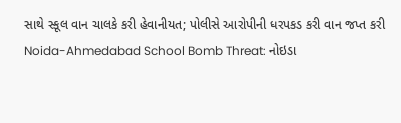સાથે સ્કૂલ વાન ચાલકે કરી હેવાનીયત; પોલીસે આરોપીની ધરપકડ કરી વાન જપ્ત કરી
Noida-Ahmedabad School Bomb Threat: નોઇડા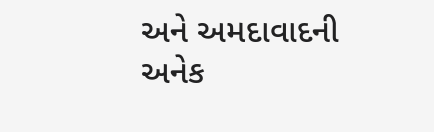અને અમદાવાદની અનેક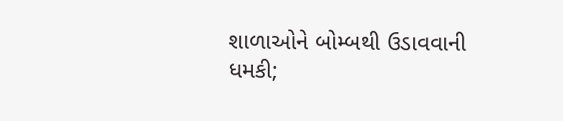શાળાઓને બોમ્બથી ઉડાવવાની ધમકી;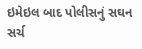ઇમેઇલ બાદ પોલીસનું સઘન સર્ચ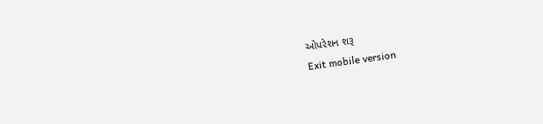ઓપરેશન શરૂ
Exit mobile version